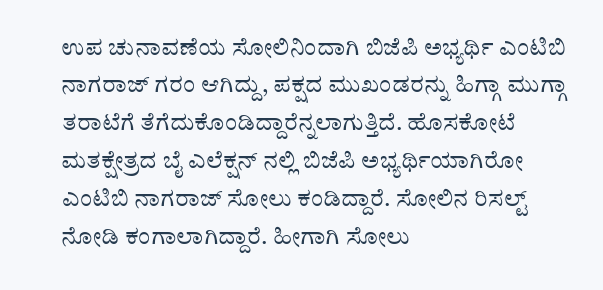ಉಪ ಚುನಾವಣೆಯ ಸೋಲಿನಿಂದಾಗಿ ಬಿಜೆಪಿ ಅಭ್ಯರ್ಥಿ ಎಂಟಿಬಿ ನಾಗರಾಜ್ ಗರಂ ಆಗಿದ್ದು, ಪಕ್ಷದ ಮುಖಂಡರನ್ನು ಹಿಗ್ಗಾ ಮುಗ್ಗಾ ತರಾಟೆಗೆ ತೆಗೆದುಕೊಂಡಿದ್ದಾರೆನ್ನಲಾಗುತ್ತಿದೆ. ಹೊಸಕೋಟೆ ಮತಕ್ಷೇತ್ರದ ಬೈ ಎಲೆಕ್ಷನ್ ನಲ್ಲಿ ಬಿಜೆಪಿ ಅಭ್ಯರ್ಥಿಯಾಗಿರೋ ಎಂಟಿಬಿ ನಾಗರಾಜ್ ಸೋಲು ಕಂಡಿದ್ದಾರೆ. ಸೋಲಿನ ರಿಸಲ್ಟ್ ನೋಡಿ ಕಂಗಾಲಾಗಿದ್ದಾರೆ. ಹೀಗಾಗಿ ಸೋಲು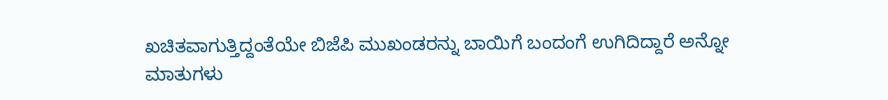ಖಚಿತವಾಗುತ್ತಿದ್ದಂತೆಯೇ ಬಿಜೆಪಿ ಮುಖಂಡರನ್ನು ಬಾಯಿಗೆ ಬಂದಂಗೆ ಉಗಿದಿದ್ದಾರೆ ಅನ್ನೋ ಮಾತುಗಳು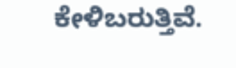ಕೇಳಿಬರುತ್ತಿವೆ.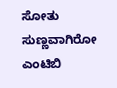ಸೋತು ಸುಣ್ಣವಾಗಿರೋ ಎಂಟಿಬಿ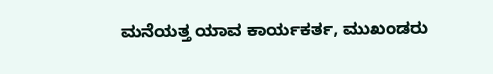ಮನೆಯತ್ತ ಯಾವ ಕಾರ್ಯಕರ್ತ, ಮುಖಂಡರು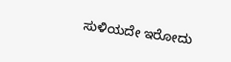ಸುಳಿಯದೇ ಇರೋದು